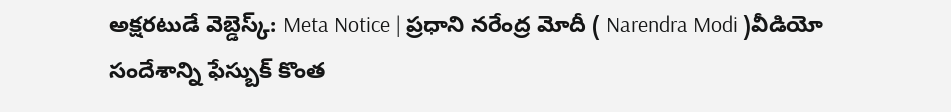అక్షరటుడే వెబ్డెస్క్: Meta Notice | ప్రధాని నరేంద్ర మోదీ ( Narendra Modi )వీడియో సందేశాన్ని ఫేస్బుక్ కొంత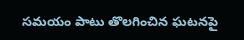సమయం పాటు తొలగించిన ఘటనపై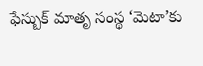ఫేస్బుక్ మాతృ సంస్థ ‘మెటా’కు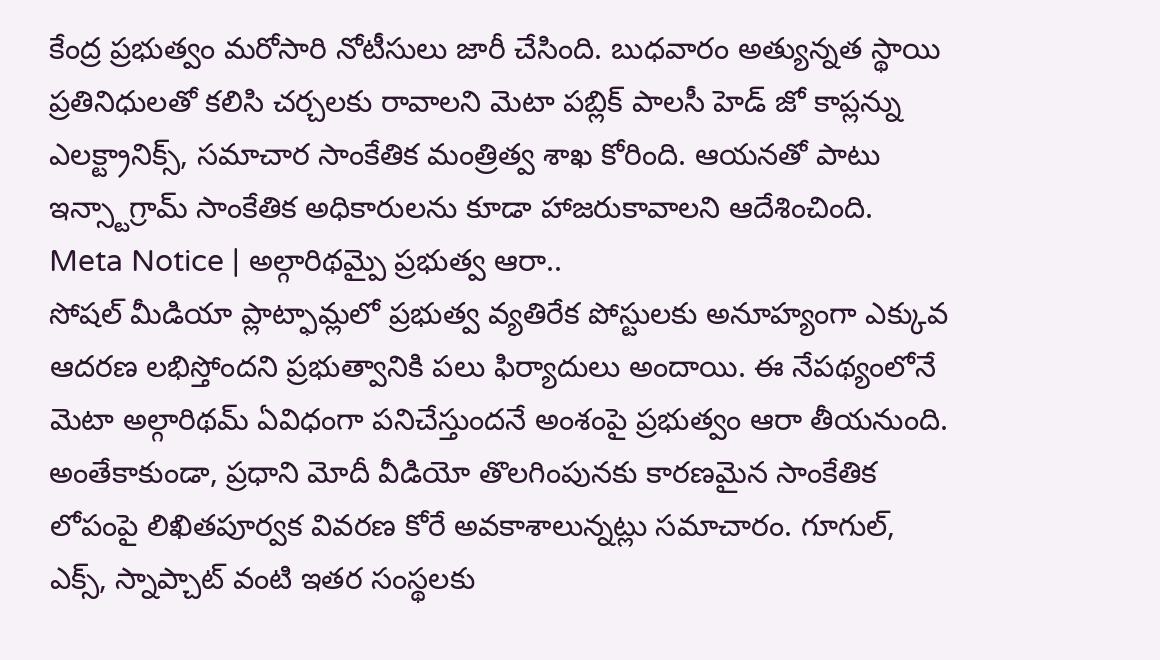కేంద్ర ప్రభుత్వం మరోసారి నోటీసులు జారీ చేసింది. బుధవారం అత్యున్నత స్థాయి ప్రతినిధులతో కలిసి చర్చలకు రావాలని మెటా పబ్లిక్ పాలసీ హెడ్ జో కాప్లన్ను ఎలక్ట్రానిక్స్, సమాచార సాంకేతిక మంత్రిత్వ శాఖ కోరింది. ఆయనతో పాటు ఇన్స్టాగ్రామ్ సాంకేతిక అధికారులను కూడా హాజరుకావాలని ఆదేశించింది.
Meta Notice | అల్గారిథమ్పై ప్రభుత్వ ఆరా..
సోషల్ మీడియా ప్లాట్ఫామ్లలో ప్రభుత్వ వ్యతిరేక పోస్టులకు అనూహ్యంగా ఎక్కువ ఆదరణ లభిస్తోందని ప్రభుత్వానికి పలు ఫిర్యాదులు అందాయి. ఈ నేపథ్యంలోనే మెటా అల్గారిథమ్ ఏవిధంగా పనిచేస్తుందనే అంశంపై ప్రభుత్వం ఆరా తీయనుంది. అంతేకాకుండా, ప్రధాని మోదీ వీడియో తొలగింపునకు కారణమైన సాంకేతిక లోపంపై లిఖితపూర్వక వివరణ కోరే అవకాశాలున్నట్లు సమాచారం. గూగుల్, ఎక్స్, స్నాప్చాట్ వంటి ఇతర సంస్థలకు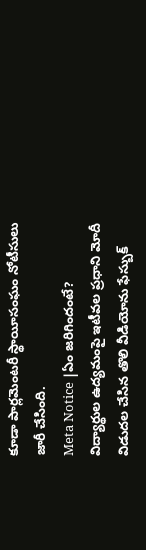కూడా పార్లమెంటరీ స్థాయీసంఘం నోటీసులు జారీ చేసింది.
Meta Notice |ఏం జరిగిందంటే?
విద్యార్థుల ఉద్యమంపై ఇటీవల ప్రధాని మోదీ విడుదల చేసిన తొలి వీడియోను ఫేస్బుక్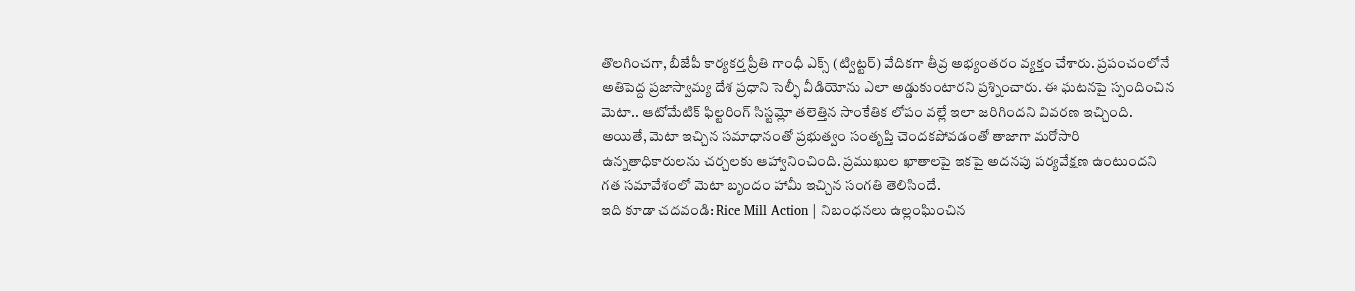తొలగించగా, బీజేపీ కార్యకర్త ప్రీతి గాంధీ ఎక్స్ (ట్విట్టర్) వేదికగా తీవ్ర అభ్యంతరం వ్యక్తం చేశారు. ప్రపంచంలోనే అతిపెద్ద ప్రజాస్వామ్య దేశ ప్రధాని సెల్ఫీ వీడియోను ఎలా అడ్డుకుంటారని ప్రశ్నించారు. ఈ ఘటనపై స్పందించిన మెటా.. ఆటోమేటిక్ ఫిల్టరింగ్ సిస్టమ్లో తలెత్తిన సాంకేతిక లోపం వల్లే ఇలా జరిగిందని వివరణ ఇచ్చింది. అయితే, మెటా ఇచ్చిన సమాధానంతో ప్రభుత్వం సంతృప్తి చెందకపోవడంతో తాజాగా మరోసారి ఉన్నతాధికారులను చర్చలకు ఆహ్వానించింది. ప్రముఖుల ఖాతాలపై ఇకపై అదనపు పర్యవేక్షణ ఉంటుందని గత సమావేశంలో మెటా బృందం హామీ ఇచ్చిన సంగతి తెలిసిందే.
ఇది కూడా చదవండి: Rice Mill Action | నిబంధనలు ఉల్లంఘించిన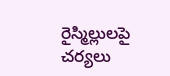రైస్మిల్లులపై చర్యలు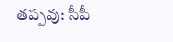తప్పవు: సీపీ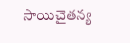సాయిచైతన్య